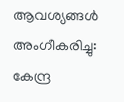ആവശ്യങ്ങള്‍ അംഗീകരിച്ചു: കേന്ദ്ര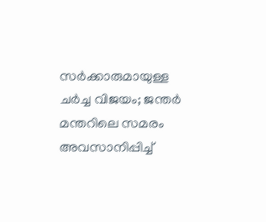സര്‍ക്കാരുമായുള്ള ചര്‍ച്ച വിജയം; ജന്തര്‍ മന്തറിലെ സമരം അവസാനിപ്പിച്ച്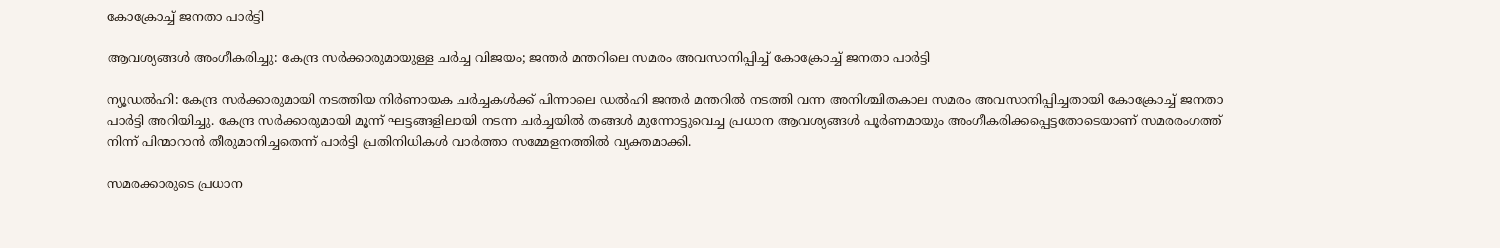കോക്രോച്ച് ജനതാ പാര്‍ട്ടി

ആവശ്യങ്ങള്‍ അംഗീകരിച്ചു: കേന്ദ്ര സര്‍ക്കാരുമായുള്ള ചര്‍ച്ച വിജയം; ജന്തര്‍ മന്തറിലെ സമരം അവസാനിപ്പിച്ച് കോക്രോച്ച് ജനതാ പാര്‍ട്ടി

ന്യൂഡല്‍ഹി: കേന്ദ്ര സര്‍ക്കാരുമായി നടത്തിയ നിര്‍ണായക ചര്‍ച്ചകള്‍ക്ക് പിന്നാലെ ഡല്‍ഹി ജന്തര്‍ മന്തറില്‍ നടത്തി വന്ന അനിശ്ചിതകാല സമരം അവസാനിപ്പിച്ചതായി കോക്രോച്ച് ജനതാ പാര്‍ട്ടി അറിയിച്ചു. കേന്ദ്ര സര്‍ക്കാരുമായി മൂന്ന് ഘട്ടങ്ങളിലായി നടന്ന ചര്‍ച്ചയില്‍ തങ്ങള്‍ മുന്നോട്ടുവെച്ച പ്രധാന ആവശ്യങ്ങള്‍ പൂര്‍ണമായും അംഗീകരിക്കപ്പെട്ടതോടെയാണ് സമരരംഗത്ത് നിന്ന് പിന്മാറാന്‍ തീരുമാനിച്ചതെന്ന് പാര്‍ട്ടി പ്രതിനിധികള്‍ വാര്‍ത്താ സമ്മേളനത്തില്‍ വ്യക്തമാക്കി.

സമരക്കാരുടെ പ്രധാന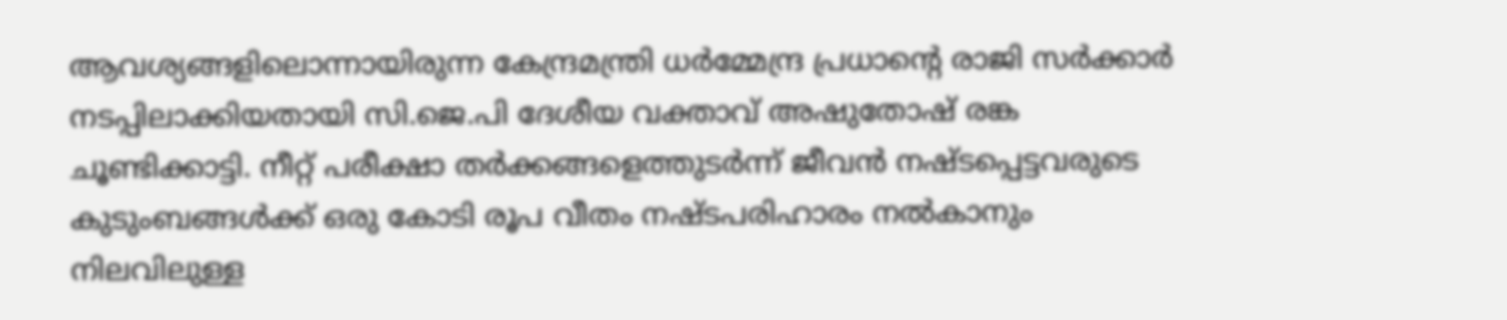ആവശ്യങ്ങളിലൊന്നായിരുന്ന കേന്ദ്രമന്ത്രി ധര്‍മ്മേന്ദ്ര പ്രധാന്റെ രാജി സര്‍ക്കാര്‍ നടപ്പിലാക്കിയതായി സി.ജെ.പി ദേശീയ വക്താവ് അഷുതോഷ് രങ്ക ചൂണ്ടിക്കാട്ടി. നീറ്റ് പരീക്ഷാ തര്‍ക്കങ്ങളെത്തുടര്‍ന്ന് ജീവന്‍ നഷ്ടപ്പെട്ടവരുടെ കുടുംബങ്ങള്‍ക്ക് ഒരു കോടി രൂപ വീതം നഷ്ടപരിഹാരം നല്‍കാനും നിലവിലുള്ള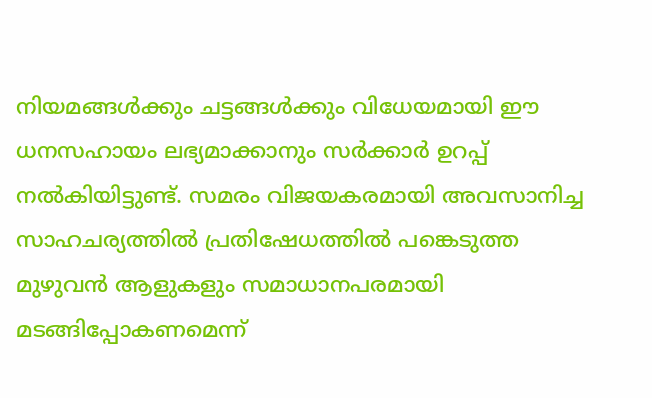നിയമങ്ങള്‍ക്കും ചട്ടങ്ങള്‍ക്കും വിധേയമായി ഈ ധനസഹായം ലഭ്യമാക്കാനും സര്‍ക്കാര്‍ ഉറപ്പ് നല്‍കിയിട്ടുണ്ട്. സമരം വിജയകരമായി അവസാനിച്ച സാഹചര്യത്തില്‍ പ്രതിഷേധത്തില്‍ പങ്കെടുത്ത മുഴുവന്‍ ആളുകളും സമാധാനപരമായി മടങ്ങിപ്പോകണമെന്ന്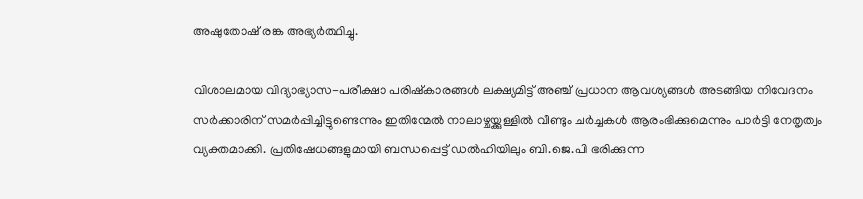അഷുതോഷ് രങ്ക അഭ്യര്‍ത്ഥിച്ചു.

വിശാലമായ വിദ്യാഭ്യാസ-പരീക്ഷാ പരിഷ്‌കാരങ്ങള്‍ ലക്ഷ്യമിട്ട് അഞ്ച് പ്രധാന ആവശ്യങ്ങള്‍ അടങ്ങിയ നിവേദനം സര്‍ക്കാരിന് സമര്‍പ്പിച്ചിട്ടുണ്ടെന്നും ഇതിന്മേല്‍ നാലാഴ്ചയ്ക്കുള്ളില്‍ വീണ്ടും ചര്‍ച്ചകള്‍ ആരംഭിക്കുമെന്നും പാര്‍ട്ടി നേതൃത്വം വ്യക്തമാക്കി. പ്രതിഷേധങ്ങളുമായി ബന്ധപ്പെട്ട് ഡല്‍ഹിയിലും ബി.ജെ.പി ഭരിക്കുന്ന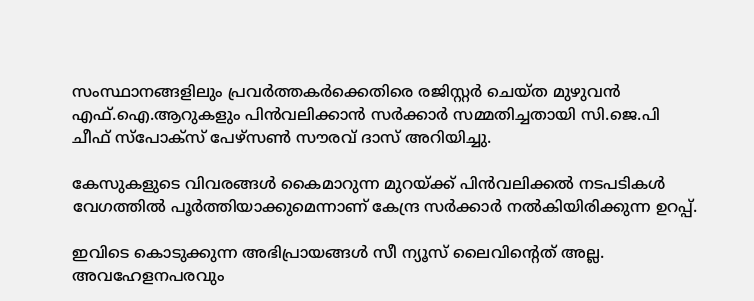സംസ്ഥാനങ്ങളിലും പ്രവര്‍ത്തകര്‍ക്കെതിരെ രജിസ്റ്റര്‍ ചെയ്ത മുഴുവന്‍ എഫ്.ഐ.ആറുകളും പിന്‍വലിക്കാന്‍ സര്‍ക്കാര്‍ സമ്മതിച്ചതായി സി.ജെ.പി ചീഫ് സ്‌പോക്‌സ് പേഴ്‌സണ്‍ സൗരവ് ദാസ് അറിയിച്ചു.

കേസുകളുടെ വിവരങ്ങള്‍ കൈമാറുന്ന മുറയ്ക്ക് പിന്‍വലിക്കല്‍ നടപടികള്‍ വേഗത്തില്‍ പൂര്‍ത്തിയാക്കുമെന്നാണ് കേന്ദ്ര സര്‍ക്കാര്‍ നല്‍കിയിരിക്കുന്ന ഉറപ്പ്.

ഇവിടെ കൊടുക്കുന്ന അഭിപ്രായങ്ങള്‍ സീ ന്യൂസ് ലൈവിന്റെത് അല്ല. അവഹേളനപരവും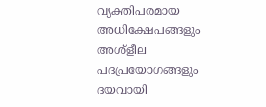വ്യക്തിപരമായ അധിക്ഷേപങ്ങളും അശ്‌ളീല പദപ്രയോഗങ്ങളും ദയവായി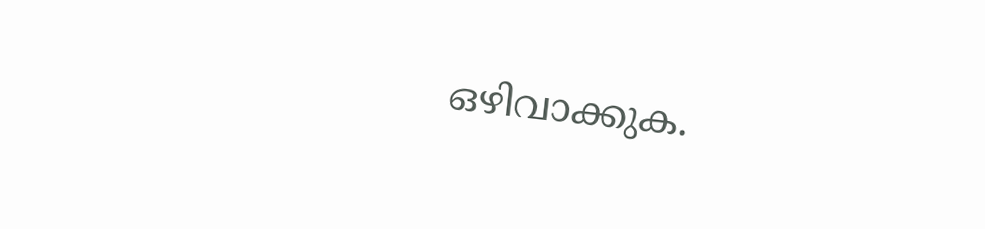ഒഴിവാക്കുക.